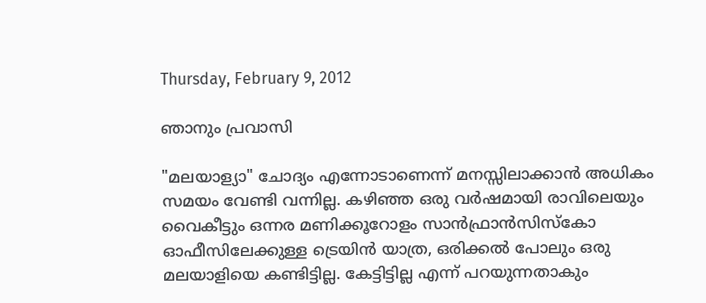Thursday, February 9, 2012

ഞാനും പ്രവാസി

"മലയാള്യാ" ചോദ്യം എന്നോടാണെന്ന് മനസ്സിലാക്കാന്‍ അധികം സമയം വേണ്ടി വന്നില്ല. കഴിഞ്ഞ ഒരു വര്‍ഷമായി രാവിലെയും വൈകീട്ടും ഒന്നര മണിക്കൂറോളം സാന്‍ഫ്രാന്‍സിസ്കോ ഓഫീസിലേക്കുള്ള ട്രെയിന്‍ യാത്ര, ഒരിക്കല്‍ പോലും ഒരു മലയാളിയെ കണ്ടിട്ടില്ല. കേട്ടിട്ടില്ല എന്ന് പറയുന്നതാകും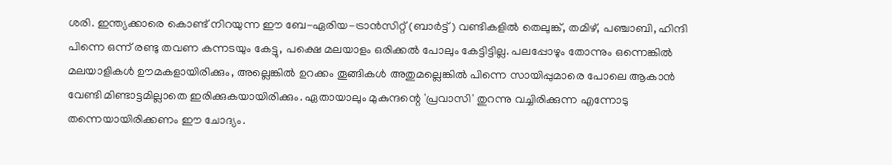ശരി. ഇന്ത്യക്കാരെ കൊണ്ട് നിറയുന്ന ഈ ബേ-ഏരിയ-ട്രാന്‍സിറ്റ് (ബാര്‍ട്ട്) വണ്ടികളില്‍ തെലുങ്ക്, തമിഴ്, പഞ്ചാബി, ഹിന്ദി പിന്നെ ഒന്ന് രണ്ടു തവണ കന്നടയും കേട്ടു, പക്ഷെ മലയാളം ഒരിക്കല്‍ പോലും കേട്ടിട്ടില്ല. പലപ്പോഴും തോന്നും ഒന്നെങ്കില്‍ മലയാളികള്‍ ഊമകളായിരിക്കും, അല്ലെങ്കില്‍ ഉറക്കം തൂങ്ങികള്‍ അതുമല്ലെങ്കില്‍ പിന്നെ സായിപ്പുമാരെ പോലെ ആകാന്‍ വേണ്ടി മിണ്ടാട്ടമില്ലാതെ ഇരിക്കുകയായിരിക്കും. ഏതായാലും മുകുന്ദന്റെ 'പ്രവാസി' തുറന്നു വച്ചിരിക്കുന്ന എന്നോടു തന്നെയായിരിക്കണം ഈ ചോദ്യം.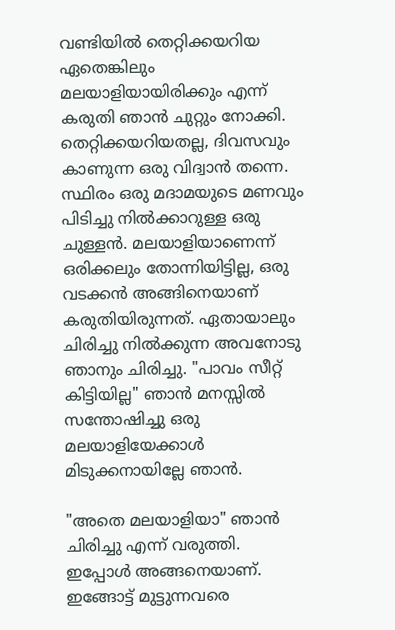വണ്ടിയില്‍ തെറ്റിക്കയറിയ ഏതെങ്കിലും മലയാളിയായിരിക്കും എന്ന് കരുതി ഞാന്‍ ചുറ്റും നോക്കി. തെറ്റിക്കയറിയതല്ല, ദിവസവും കാണുന്ന ഒരു വിദ്വാന്‍ തന്നെ. സ്ഥിരം ഒരു മദാമയുടെ മണവും പിടിച്ചു നില്‍ക്കാറുള്ള ഒരു ചുള്ളന്‍. മലയാളിയാണെന്ന് ഒരിക്കലും തോന്നിയിട്ടില്ല, ഒരു വടക്കന്‍ അങ്ങിനെയാണ് കരുതിയിരുന്നത്. ഏതായാലും ചിരിച്ചു നില്‍ക്കുന്ന അവനോടു ഞാനും ചിരിച്ചു. "പാവം സീറ്റ് കിട്ടിയില്ല" ഞാന്‍ മനസ്സില്‍ സന്തോഷിച്ചു ഒരു മലയാളിയേക്കാള്‍ മിടുക്കനായില്ലേ ഞാന്‍.

"അതെ മലയാളിയാ" ഞാന്‍ ചിരിച്ചു എന്ന് വരുത്തി. ഇപ്പോള്‍ അങ്ങനെയാണ്. ഇങ്ങോട്ട് മുട്ടുന്നവരെ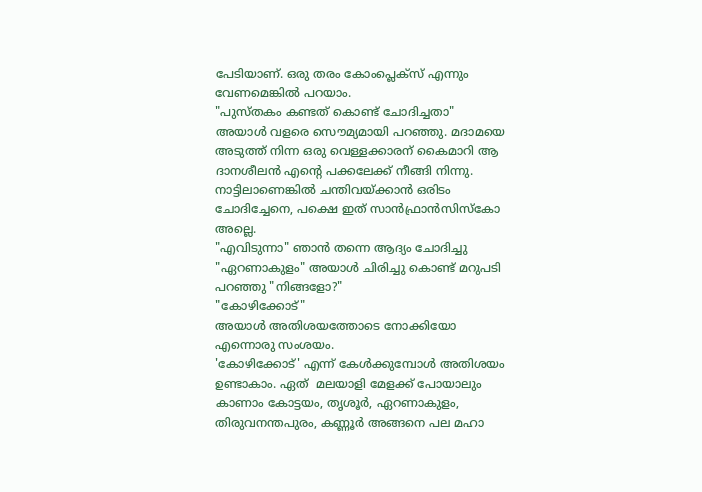പേടിയാണ്. ഒരു തരം കോംപ്ലെക്സ് എന്നും വേണമെങ്കില്‍ പറയാം.
"പുസ്തകം കണ്ടത് കൊണ്ട് ചോദിച്ചതാ" അയാള്‍ വളരെ സൌമ്യമായി പറഞ്ഞു. മദാമയെ അടുത്ത് നിന്ന ഒരു വെള്ളക്കാരന് കൈമാറി ആ ദാനശീലന്‍ എന്റെ പക്കലേക്ക് നീങ്ങി നിന്നു. നാട്ടിലാണെങ്കില്‍ ചന്തിവയ്ക്കാന്‍ ഒരിടം ചോദിച്ചേനെ, പക്ഷെ ഇത് സാന്‍ഫ്രാന്‍സിസ്കോ അല്ലെ.
"എവിടുന്നാ" ഞാന്‍ തന്നെ ആദ്യം ചോദിച്ചു
"ഏറണാകുളം" അയാള്‍ ചിരിച്ചു കൊണ്ട് മറുപടി പറഞ്ഞു "നിങ്ങളോ?"
"കോഴിക്കോട്"
അയാള്‍ അതിശയത്തോടെ നോക്കിയോ എന്നൊരു സംശയം.
'കോഴിക്കോട്' എന്ന് കേള്‍ക്കുമ്പോള്‍ അതിശയം ഉണ്ടാകാം. ഏത്  മലയാളി മേളക്ക് പോയാലും കാണാം കോട്ടയം, തൃശൂര്‍, ഏറണാകുളം, തിരുവനന്തപുരം, കണ്ണൂര്‍ അങ്ങനെ പല മഹാ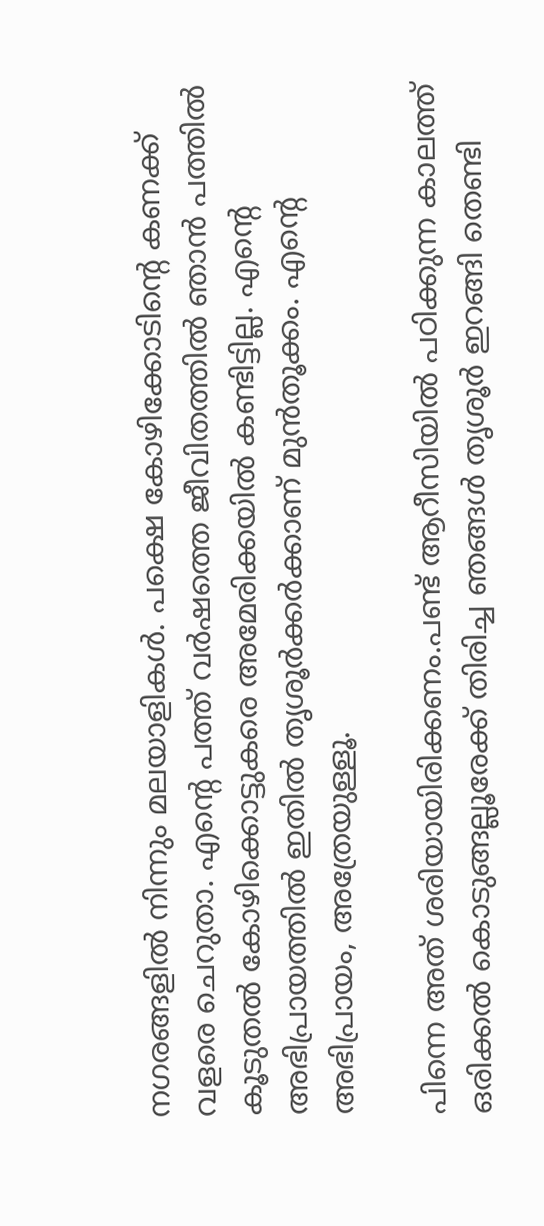നഗരങ്ങളില്‍ നിന്നും മലയാളികള്‍. പക്ഷെ കോഴിക്കോടിന്റെ കണക്ക് വളരെ ചെറുതാ. എന്റെ പത്ത് വര്‍ഷത്തെ ജീവിതത്തില്‍ ഞാന്‍ പത്തില്‍ കൂടുതല്‍ കോഴിക്കൊട്ടുകരെ അമേരിക്കയില്‍ കണ്ടിട്ടില്ല. എന്റെ അഭിപ്രായത്തില്‍ ഇതില്‍ തൃശൂര്‍ക്കര്‍ക്കാണ് മുന്‍‌തൂക്കം. എന്റെ അഭിപ്രായം, അത്രേയുള്ളൂ.

പിന്നെ അത് ശരിയായിരിക്കണം.പണ്ട് ആറീസിയില്‍ പഠിക്കുന്ന കാലത്ത് ഒരിക്കല്‍ കൊടുങ്ങല്ലൂരേക്ക് തിരിച്ച ഞങ്ങള്‍ തൃശൂര്‍ ഇറങ്ങി തെണ്ടി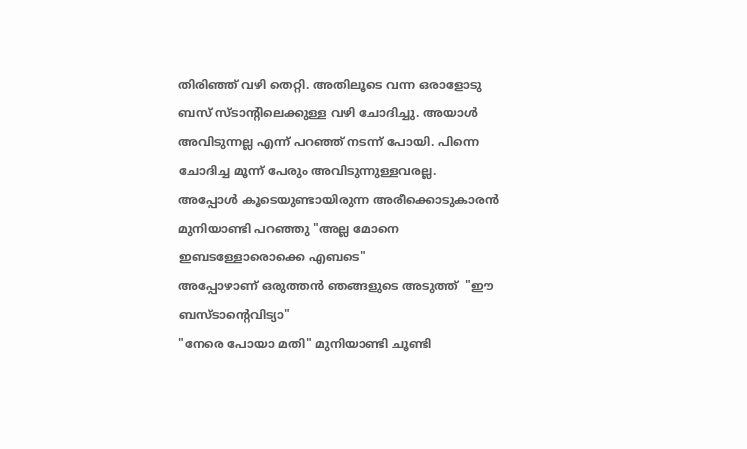തിരിഞ്ഞ് വഴി തെറ്റി. അതിലൂടെ വന്ന ഒരാളോടു ബസ്‌ സ്ടാന്റിലെക്കുള്ള വഴി ചോദിച്ചു. അയാള്‍ അവിടുന്നല്ല എന്ന് പറഞ്ഞ് നടന്ന് പോയി. പിന്നെ ചോദിച്ച മൂന്ന് പേരും അവിടുന്നുള്ളവരല്ല.
അപ്പോള്‍ കൂടെയുണ്ടായിരുന്ന അരീക്കൊടുകാരന്‍ മുനിയാണ്ടി പറഞ്ഞു "അല്ല മോനെ ഇബടള്ളോരൊക്കെ എബടെ"
അപ്പോഴാണ് ഒരുത്തന്‍ ഞങ്ങളുടെ അടുത്ത്  "ഈ ബസ്ടാന്റെവിട്യാ"
"നേരെ പോയാ മതി" മുനിയാണ്ടി ചൂണ്ടി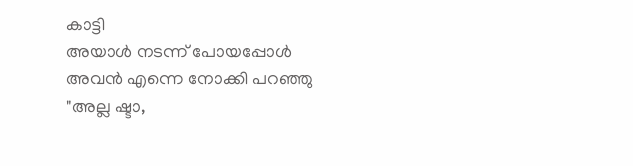കാട്ടി
അയാള്‍ നടന്ന് പോയപ്പോള്‍ അവന്‍ എന്നെ നോക്കി പറഞ്ഞു "അല്ല ഷ്ടാ,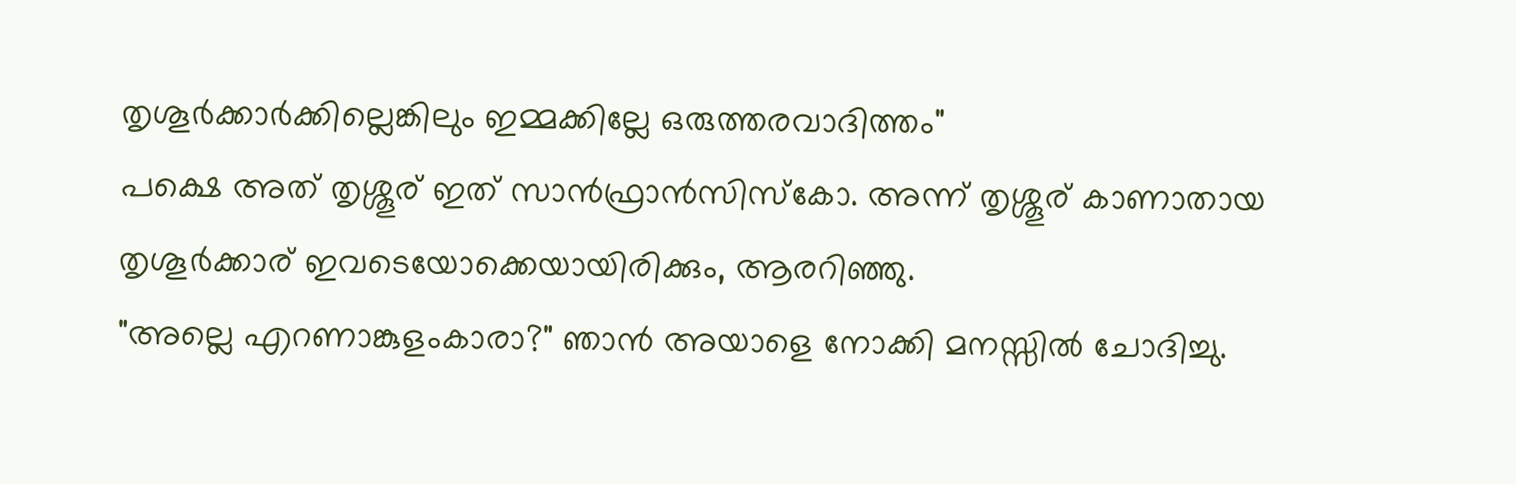തൃശൂര്‍ക്കാര്‍ക്കില്ലെങ്കിലും ഇമ്മക്കില്ലേ ഒരുത്തരവാദിത്തം"
പക്ഷെ അത് തൃശ്ശൂര് ഇത് സാന്‍ഫ്രാന്‍സിസ്കോ. അന്ന് തൃശ്ശൂര് കാണാതായ തൃശൂര്‍ക്കാര് ഇവടെയോക്കെയായിരിക്കും, ആരറിഞ്ഞു.
"അല്ലെ എറണാങ്കുളംകാരാ?" ഞാന്‍ അയാളെ നോക്കി മനസ്സില്‍ ചോദിച്ചു.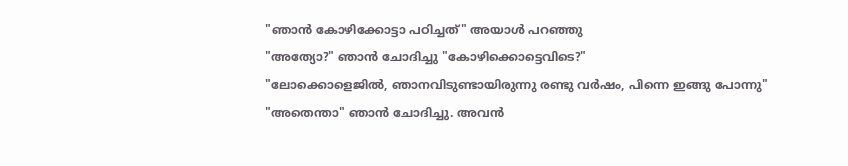"ഞാന്‍ കോഴിക്കോട്ടാ പഠിച്ചത്" അയാള്‍ പറഞ്ഞു
"അത്യോ?" ഞാന്‍ ചോദിച്ചു "കോഴിക്കൊട്ടെവിടെ?"
"ലോക്കൊളെജില്‍, ഞാനവിടുണ്ടായിരുന്നു രണ്ടു വര്‍ഷം, പിന്നെ ഇങ്ങു പോന്നു"
"അതെന്താ" ഞാന്‍ ചോദിച്ചു. അവന്‍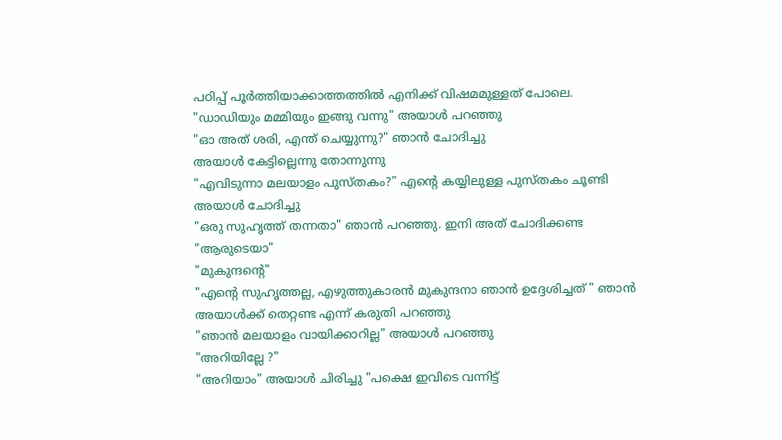പഠിപ്പ് പൂര്‍ത്തിയാക്കാത്തത്തില്‍ എനിക്ക് വിഷമമുള്ളത് പോലെ.
"ഡാഡിയും മമ്മിയും ഇങ്ങു വന്നു" അയാള്‍ പറഞ്ഞു
"ഓ അത് ശരി, എന്ത് ചെയ്യുന്നു?" ഞാന്‍ ചോദിച്ചു
അയാള്‍ കേട്ടില്ലെന്നു തോന്നുന്നു
"എവിടുന്നാ മലയാളം പുസ്തകം?" എന്റെ കയ്യിലുള്ള പുസ്തകം ചൂണ്ടി അയാള്‍ ചോദിച്ചു
"ഒരു സുഹൃത്ത് തന്നതാ" ഞാന്‍ പറഞ്ഞു. ഇനി അത് ചോദിക്കണ്ട
"ആരുടെയാ"
"മുകുന്ദന്റെ"
"എന്റെ സുഹൃത്തല്ല, എഴുത്തുകാരന്‍ മുകുന്ദനാ ഞാന്‍ ഉദ്ദേശിച്ചത് " ഞാന്‍ അയാള്‍ക്ക് തെറ്റണ്ട എന്ന് കരുതി പറഞ്ഞു
"ഞാന്‍ മലയാളം വായിക്കാറില്ല" അയാള്‍ പറഞ്ഞു
"അറിയില്ലേ ?"
"അറിയാം" അയാള്‍ ചിരിച്ചു "പക്ഷെ ഇവിടെ വന്നിട്ട്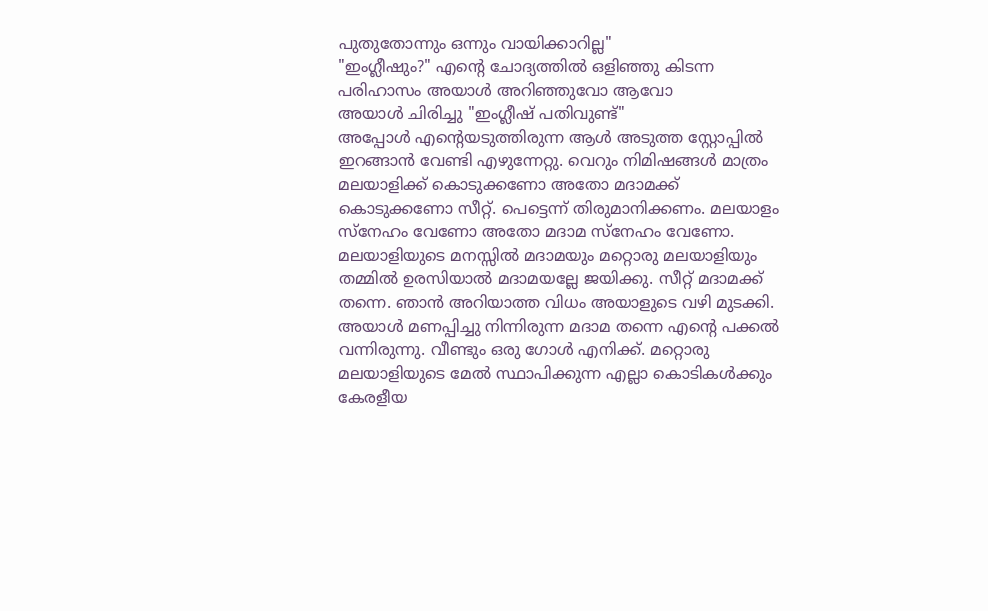പുതുതോന്നും ഒന്നും വായിക്കാറില്ല"
"ഇംഗ്ലീഷും?" എന്റെ ചോദ്യത്തില്‍ ഒളിഞ്ഞു കിടന്ന പരിഹാസം അയാള്‍ അറിഞ്ഞുവോ ആവോ
അയാള്‍ ചിരിച്ചു "ഇംഗ്ലീഷ് പതിവുണ്ട്"
അപ്പോള്‍ എന്റെയടുത്തിരുന്ന ആള്‍ അടുത്ത സ്റ്റോപ്പില്‍ ഇറങ്ങാന്‍ വേണ്ടി എഴുന്നേറ്റു. വെറും നിമിഷങ്ങള്‍ മാത്രം മലയാളിക്ക് കൊടുക്കണോ അതോ മദാമക്ക് കൊടുക്കണോ സീറ്റ്. പെട്ടെന്ന് തിരുമാനിക്കണം. മലയാളം സ്നേഹം വേണോ അതോ മദാമ സ്നേഹം വേണോ. മലയാളിയുടെ മനസ്സില്‍ മദാമയും മറ്റൊരു മലയാളിയും തമ്മില്‍ ഉരസിയാല്‍ മദാമയല്ലേ ജയിക്കു. സീറ്റ് മദാമക്ക് തന്നെ. ഞാന്‍ അറിയാത്ത വിധം അയാളുടെ വഴി മുടക്കി. അയാള്‍ മണപ്പിച്ചു നിന്നിരുന്ന മദാമ തന്നെ എന്റെ പക്കല്‍ വന്നിരുന്നു. വീണ്ടും ഒരു ഗോള്‍ എനിക്ക്. മറ്റൊരു മലയാളിയുടെ മേല്‍ സ്ഥാപിക്കുന്ന എല്ലാ കൊടികള്‍ക്കും കേരളീയ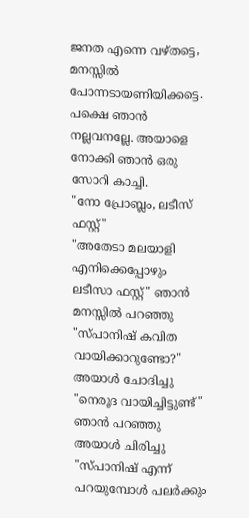ജനത എന്നെ വഴ്തട്ടെ, മനസ്സില്‍ പോന്നടായണിയിക്കട്ടെ.
പക്ഷെ ഞാന്‍ നല്ലവനല്ലേ. അയാളെ നോക്കി ഞാന്‍ ഒരു സോറി കാച്ചി.
"നോ പ്രോബ്ലം, ലടീസ് ഫസ്റ്റ്"
"അതേടാ മലയാളി എനിക്കെപ്പോഴും ലടീസാ ഫസ്റ്റ്" ഞാന്‍ മനസ്സില്‍ പറഞ്ഞു
"സ്പാനിഷ്‌ കവിത വായിക്കാറുണ്ടോ?" അയാള്‍ ചോദിച്ചു
"നെരൂദ വായിച്ചിട്ടുണ്ട്" ഞാന്‍ പറഞ്ഞു
അയാള്‍ ചിരിച്ചു "സ്പാനിഷ് എന്ന് പറയുമ്പോള്‍ പലര്‍ക്കും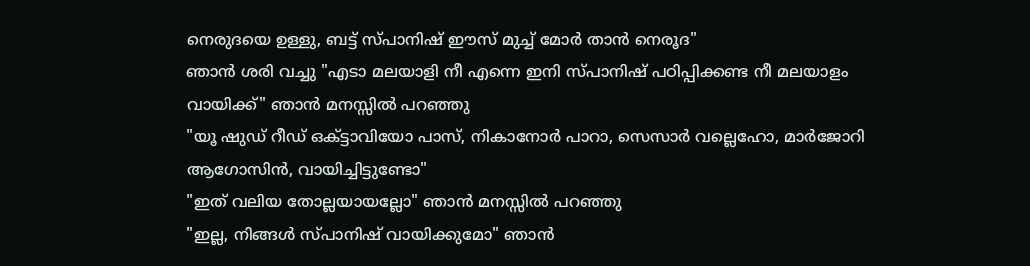നെരുദയെ ഉള്ളു, ബട്ട്‌ സ്പാനിഷ്‌ ഈസ്‌ മുച്ച് മോര്‍ താന്‍ നെരൂദ"
ഞാന്‍ ശരി വച്ചു "എടാ മലയാളി നീ എന്നെ ഇനി സ്പാനിഷ്‌ പഠിപ്പിക്കണ്ട നീ മലയാളം വായിക്ക്" ഞാന്‍ മനസ്സില്‍ പറഞ്ഞു
"യൂ ഷുഡ്‌ റീഡ് ഒക്ട്ടാവിയോ പാസ്, നികാനോര്‍ പാറാ, സെസാര്‍ വല്ലെഹോ, മാര്‍ജോറി ആഗോസിന്‍, വായിച്ചിട്ടുണ്ടോ"
"ഇത് വലിയ തോല്ലയായല്ലോ" ഞാന്‍ മനസ്സില്‍ പറഞ്ഞു
"ഇല്ല, നിങ്ങള്‍ സ്പാനിഷ്‌ വായിക്കുമോ" ഞാന്‍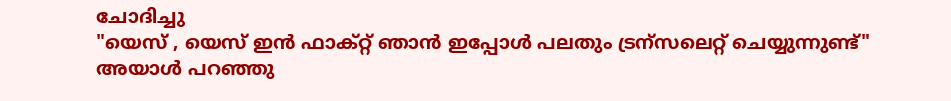ചോദിച്ചു
"യെസ് , യെസ് ഇന്‍ ഫാക്റ്റ് ഞാന്‍ ഇപ്പോള്‍ പലതും ട്രന്സലെറ്റ് ചെയ്യുന്നുണ്ട്" അയാള്‍ പറഞ്ഞു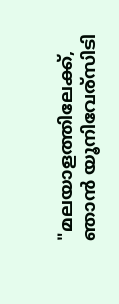"മലയാളത്തിലേക്ക്, ഞാന്‍ യൂനിവേര്സിടി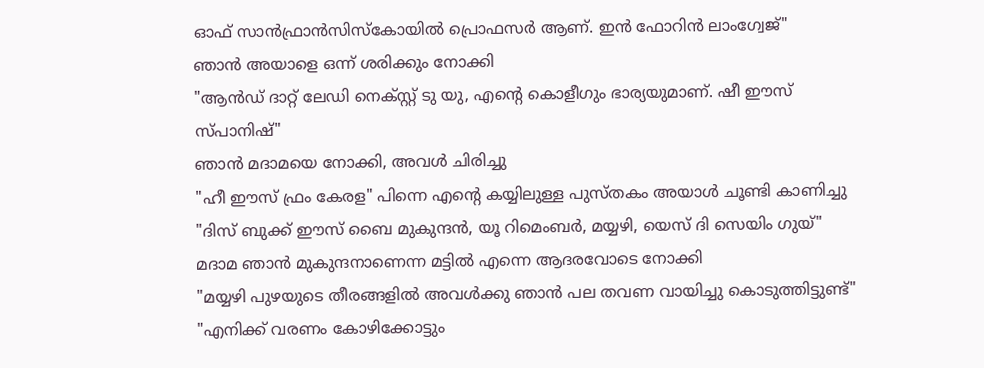ഓഫ് സാന്‍ഫ്രാന്‍സിസ്കോയില്‍ പ്രൊഫസര്‍ ആണ്. ഇന്‍ ഫോറിന്‍ ലാംഗ്വേജ്"
ഞാന്‍ അയാളെ ഒന്ന് ശരിക്കും നോക്കി
"ആന്‍ഡ്‌ ദാറ്റ്‌ ലേഡി നെക്സ്റ്റ് ടു യു, എന്റെ കൊളീഗും ഭാര്യയുമാണ്. ഷീ ഈസ് സ്പാനിഷ്‌"
ഞാന്‍ മദാമയെ നോക്കി, അവള്‍ ചിരിച്ചു
"ഹീ ഈസ്‌ ഫ്രം കേരള" പിന്നെ എന്റെ കയ്യിലുള്ള പുസ്തകം അയാള്‍ ചൂണ്ടി കാണിച്ചു "ദിസ്‌ ബുക്ക്‌ ഈസ്‌ ബൈ മുകുന്ദന്‍, യൂ റിമെംബര്‍, മയ്യഴി, യെസ് ദി സെയിം ഗുയ്‌"
മദാമ ഞാന്‍ മുകുന്ദനാണെന്ന മട്ടില്‍ എന്നെ ആദരവോടെ നോക്കി
"മയ്യഴി പുഴയുടെ തീരങ്ങളില്‍ അവള്‍ക്കു ഞാന്‍ പല തവണ വായിച്ചു കൊടുത്തിട്ടുണ്ട്"
"എനിക്ക് വരണം കോഴിക്കോട്ടും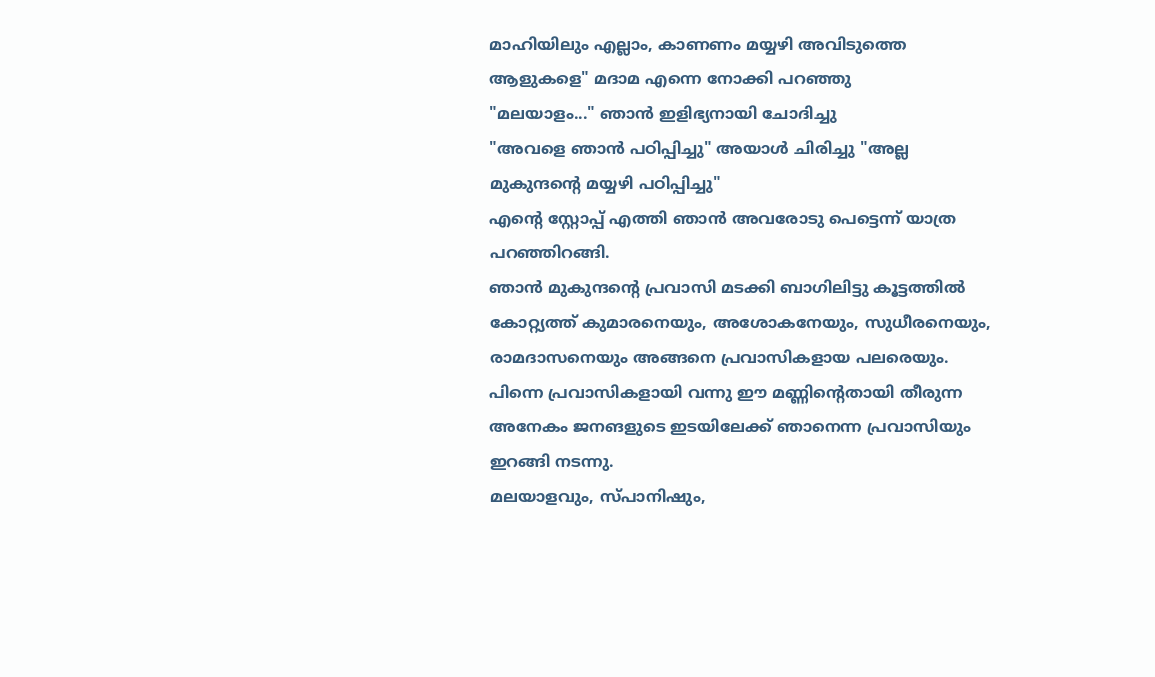മാഹിയിലും എല്ലാം, കാണണം മയ്യഴി അവിടുത്തെ ആളുകളെ" മദാമ എന്നെ നോക്കി പറഞ്ഞു
"മലയാളം..." ഞാന്‍ ഇളിഭ്യനായി ചോദിച്ചു
"അവളെ ഞാന്‍ പഠിപ്പിച്ചു" അയാള്‍ ചിരിച്ചു "അല്ല മുകുന്ദന്റെ മയ്യഴി പഠിപ്പിച്ചു"
എന്റെ സ്റ്റോപ്പ്‌ എത്തി ഞാന്‍ അവരോടു പെട്ടെന്ന് യാത്ര പറഞ്ഞിറങ്ങി.
ഞാന്‍ മുകുന്ദന്റെ പ്രവാസി മടക്കി ബാഗിലിട്ടു കൂട്ടത്തില്‍ കോറ്റ്യത്ത് കുമാരനെയും, അശോകനേയും, സുധീരനെയും, രാമദാസനെയും അങ്ങനെ പ്രവാസികളായ പലരെയും.
പിന്നെ പ്രവാസികളായി വന്നു ഈ മണ്ണിന്റെതായി തീരുന്ന അനേകം ജനങളുടെ ഇടയിലേക്ക് ഞാനെന്ന പ്രവാസിയും ഇറങ്ങി നടന്നു.
മലയാളവും, സ്പാനിഷും,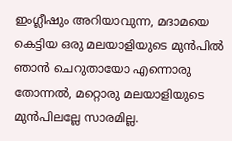ഇംഗ്ലീഷും അറിയാവുന്ന, മദാമയെ കെട്ടിയ ഒരു മലയാളിയുടെ മുന്‍പില്‍ ഞാന്‍ ചെറുതായോ എന്നൊരു തോന്നല്‍, മറ്റൊരു മലയാളിയുടെ മുന്‍പിലല്ലേ സാരമില്ല.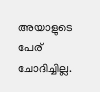അയാളുടെ പേര് ചോദിച്ചില്ല.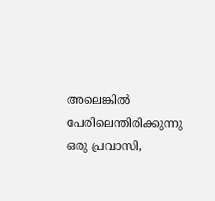അലെങ്കില്‍ പേരിലെന്തിരിക്കുന്നു ഒരു പ്രവാസി,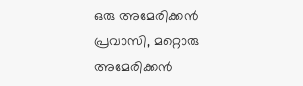ഒരു അമേരിക്കന്‍ പ്രവാസി, മറ്റൊരു അമേരിക്കന്‍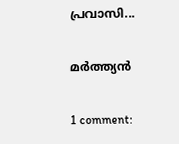പ്രവാസി...

മര്‍ത്ത്യന്‍

1 comment: